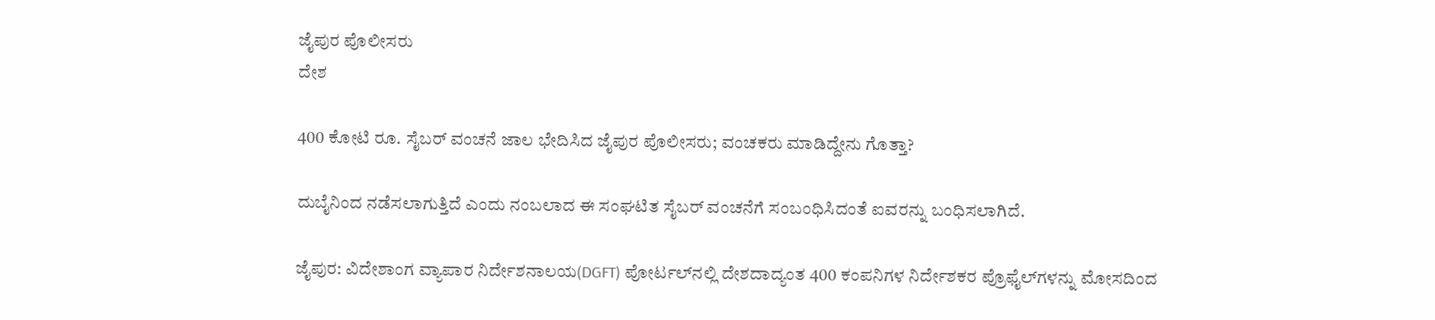ಜೈಪುರ ಪೊಲೀಸರು
ದೇಶ

400 ಕೋಟಿ ರೂ. ಸೈಬರ್ ವಂಚನೆ ಜಾಲ ಭೇದಿಸಿದ ಜೈಪುರ ಪೊಲೀಸರು; ವಂಚಕರು ಮಾಡಿದ್ದೇನು ಗೊತ್ತಾ?

ದುಬೈನಿಂದ ನಡೆಸಲಾಗುತ್ತಿದೆ ಎಂದು ನಂಬಲಾದ ಈ ಸಂಘಟಿತ ಸೈಬರ್ ವಂಚನೆಗೆ ಸಂಬಂಧಿಸಿದಂತೆ ಐವರನ್ನು ಬಂಧಿಸಲಾಗಿದೆ.

ಜೈಪುರ: ವಿದೇಶಾಂಗ ವ್ಯಾಪಾರ ನಿರ್ದೇಶನಾಲಯ(DGFT) ಪೋರ್ಟಲ್‌ನಲ್ಲಿ ದೇಶದಾದ್ಯಂತ 400 ಕಂಪನಿಗಳ ನಿರ್ದೇಶಕರ ಪ್ರೊಫೈಲ್‌ಗಳನ್ನು ಮೋಸದಿಂದ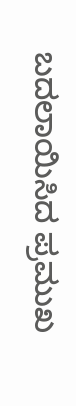ಬದಲಾಯಿಸಿದ ಪ್ರಮುಖ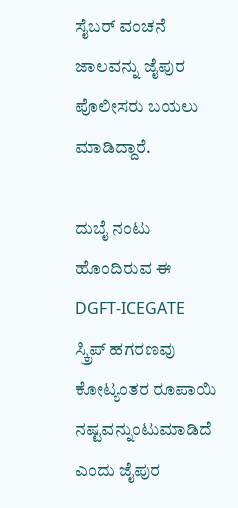ಸೈಬರ್ ವಂಚನೆ ಜಾಲವನ್ನು ಜೈಪುರ ಪೊಲೀಸರು ಬಯಲು ಮಾಡಿದ್ದಾರೆ.

ದುಬೈ ನಂಟು ಹೊಂದಿರುವ ಈ DGFT-ICEGATE ಸ್ಕ್ರಿಪ್ ಹಗರಣವು ಕೋಟ್ಯಂತರ ರೂಪಾಯಿ ನಷ್ಟವನ್ನುಂಟುಮಾಡಿದೆ ಎಂದು ಜೈಪುರ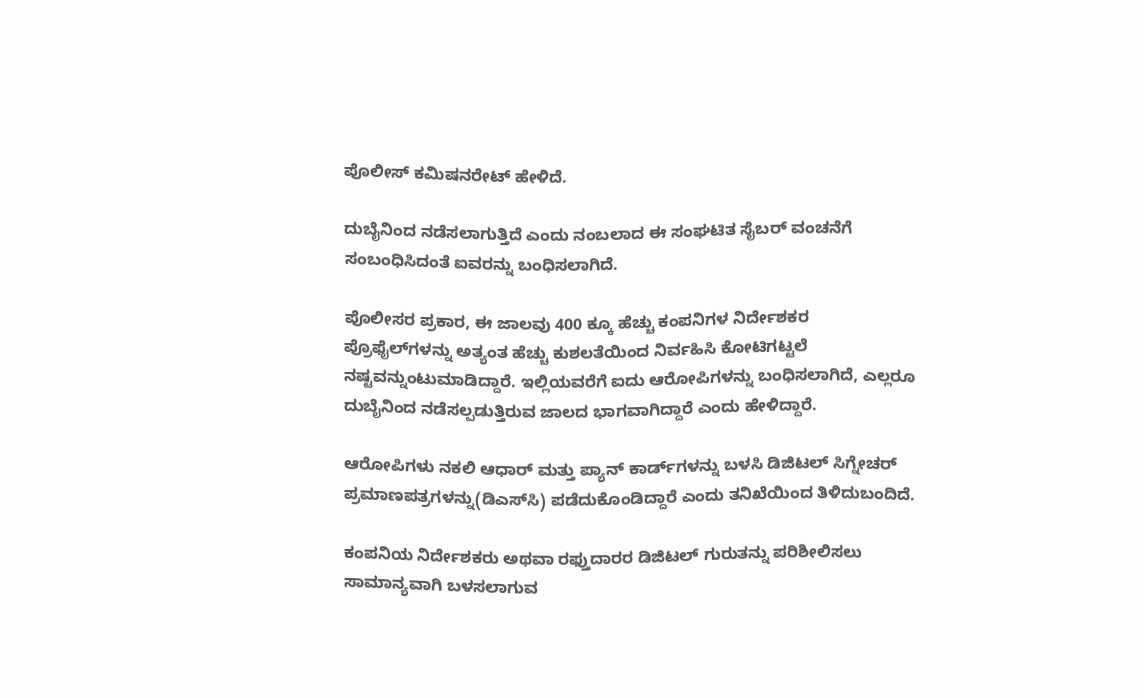ಪೊಲೀಸ್ ಕಮಿಷನರೇಟ್ ಹೇಳಿದೆ.

ದುಬೈನಿಂದ ನಡೆಸಲಾಗುತ್ತಿದೆ ಎಂದು ನಂಬಲಾದ ಈ ಸಂಘಟಿತ ಸೈಬರ್ ವಂಚನೆಗೆ ಸಂಬಂಧಿಸಿದಂತೆ ಐವರನ್ನು ಬಂಧಿಸಲಾಗಿದೆ.

ಪೊಲೀಸರ ಪ್ರಕಾರ, ಈ ಜಾಲವು 400 ಕ್ಕೂ ಹೆಚ್ಚು ಕಂಪನಿಗಳ ನಿರ್ದೇಶಕರ ಪ್ರೊಫೈಲ್‌ಗಳನ್ನು ಅತ್ಯಂತ ಹೆಚ್ಚು ಕುಶಲತೆಯಿಂದ ನಿರ್ವಹಿಸಿ ಕೋಟಿಗಟ್ಟಲೆ ನಷ್ಟವನ್ನುಂಟುಮಾಡಿದ್ದಾರೆ. ಇಲ್ಲಿಯವರೆಗೆ ಐದು ಆರೋಪಿಗಳನ್ನು ಬಂಧಿಸಲಾಗಿದೆ, ಎಲ್ಲರೂ ದುಬೈನಿಂದ ನಡೆಸಲ್ಪಡುತ್ತಿರುವ ಜಾಲದ ಭಾಗವಾಗಿದ್ದಾರೆ ಎಂದು ಹೇಳಿದ್ದಾರೆ.

ಆರೋಪಿಗಳು ನಕಲಿ ಆಧಾರ್ ಮತ್ತು ಪ್ಯಾನ್ ಕಾರ್ಡ್‌ಗಳನ್ನು ಬಳಸಿ ಡಿಜಿಟಲ್ ಸಿಗ್ನೇಚರ್ ಪ್ರಮಾಣಪತ್ರಗಳನ್ನು(ಡಿಎಸ್‌ಸಿ) ಪಡೆದುಕೊಂಡಿದ್ದಾರೆ ಎಂದು ತನಿಖೆಯಿಂದ ತಿಳಿದುಬಂದಿದೆ.

ಕಂಪನಿಯ ನಿರ್ದೇಶಕರು ಅಥವಾ ರಫ್ತುದಾರರ ಡಿಜಿಟಲ್ ಗುರುತನ್ನು ಪರಿಶೀಲಿಸಲು ಸಾಮಾನ್ಯವಾಗಿ ಬಳಸಲಾಗುವ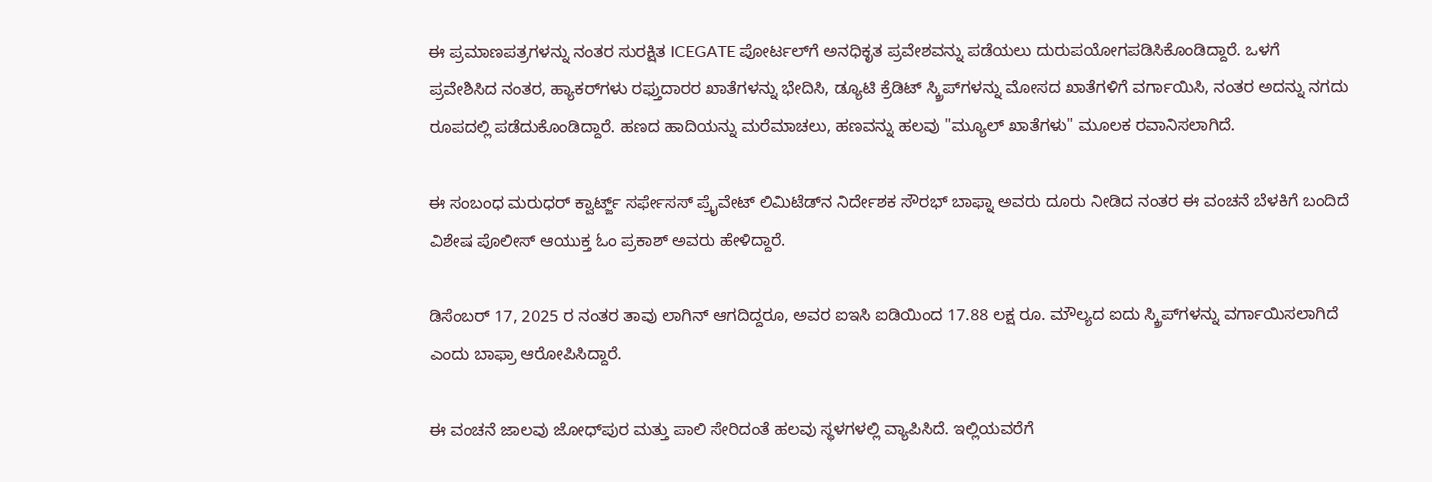ಈ ಪ್ರಮಾಣಪತ್ರಗಳನ್ನು ನಂತರ ಸುರಕ್ಷಿತ ICEGATE ಪೋರ್ಟಲ್‌ಗೆ ಅನಧಿಕೃತ ಪ್ರವೇಶವನ್ನು ಪಡೆಯಲು ದುರುಪಯೋಗಪಡಿಸಿಕೊಂಡಿದ್ದಾರೆ. ಒಳಗೆ ಪ್ರವೇಶಿಸಿದ ನಂತರ, ಹ್ಯಾಕರ್‌ಗಳು ರಫ್ತುದಾರರ ಖಾತೆಗಳನ್ನು ಭೇದಿಸಿ, ಡ್ಯೂಟಿ ಕ್ರೆಡಿಟ್ ಸ್ಕ್ರಿಪ್‌ಗಳನ್ನು ಮೋಸದ ಖಾತೆಗಳಿಗೆ ವರ್ಗಾಯಿಸಿ, ನಂತರ ಅದನ್ನು ನಗದು ರೂಪದಲ್ಲಿ ಪಡೆದುಕೊಂಡಿದ್ದಾರೆ. ಹಣದ ಹಾದಿಯನ್ನು ಮರೆಮಾಚಲು, ಹಣವನ್ನು ಹಲವು "ಮ್ಯೂಲ್ ಖಾತೆಗಳು" ಮೂಲಕ ರವಾನಿಸಲಾಗಿದೆ.

ಈ ಸಂಬಂಧ ಮರುಧರ್ ಕ್ವಾರ್ಟ್ಜ್ ಸರ್ಫೇಸಸ್ ಪ್ರೈವೇಟ್ ಲಿಮಿಟೆಡ್‌ನ ನಿರ್ದೇಶಕ ಸೌರಭ್ ಬಾಫ್ನಾ ಅವರು ದೂರು ನೀಡಿದ ನಂತರ ಈ ವಂಚನೆ ಬೆಳಕಿಗೆ ಬಂದಿದೆ ವಿಶೇಷ ಪೊಲೀಸ್ ಆಯುಕ್ತ ಓಂ ಪ್ರಕಾಶ್ ಅವರು ಹೇಳಿದ್ದಾರೆ.

ಡಿಸೆಂಬರ್ 17, 2025 ರ ನಂತರ ತಾವು ಲಾಗಿನ್ ಆಗದಿದ್ದರೂ, ಅವರ ಐಇಸಿ ಐಡಿಯಿಂದ 17.88 ಲಕ್ಷ ರೂ. ಮೌಲ್ಯದ ಐದು ಸ್ಕ್ರಿಪ್‌ಗಳನ್ನು ವರ್ಗಾಯಿಸಲಾಗಿದೆ ಎಂದು ಬಾಫ್ರಾ ಆರೋಪಿಸಿದ್ದಾರೆ.

ಈ ವಂಚನೆ ಜಾಲವು ಜೋಧ್‌ಪುರ ಮತ್ತು ಪಾಲಿ ಸೇರಿದಂತೆ ಹಲವು ಸ್ಥಳಗಳಲ್ಲಿ ವ್ಯಾಪಿಸಿದೆ. ಇಲ್ಲಿಯವರೆಗೆ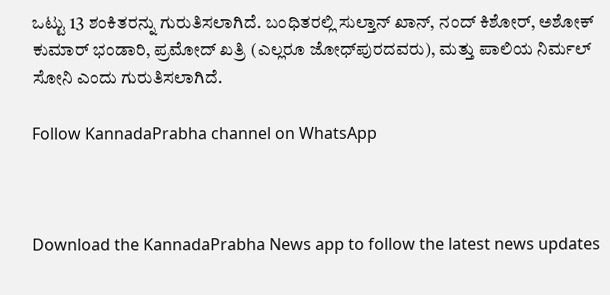ಒಟ್ಟು 13 ಶಂಕಿತರನ್ನು ಗುರುತಿಸಲಾಗಿದೆ. ಬಂಧಿತರಲ್ಲಿ ಸುಲ್ತಾನ್ ಖಾನ್, ನಂದ್ ಕಿಶೋರ್, ಅಶೋಕ್ ಕುಮಾರ್ ಭಂಡಾರಿ, ಪ್ರಮೋದ್ ಖತ್ರಿ (ಎಲ್ಲರೂ ಜೋಧ್‌ಪುರದವರು), ಮತ್ತು ಪಾಲಿಯ ನಿರ್ಮಲ್ ಸೋನಿ ಎಂದು ಗುರುತಿಸಲಾಗಿದೆ.

Follow KannadaPrabha channel on WhatsApp



Download the KannadaPrabha News app to follow the latest news updates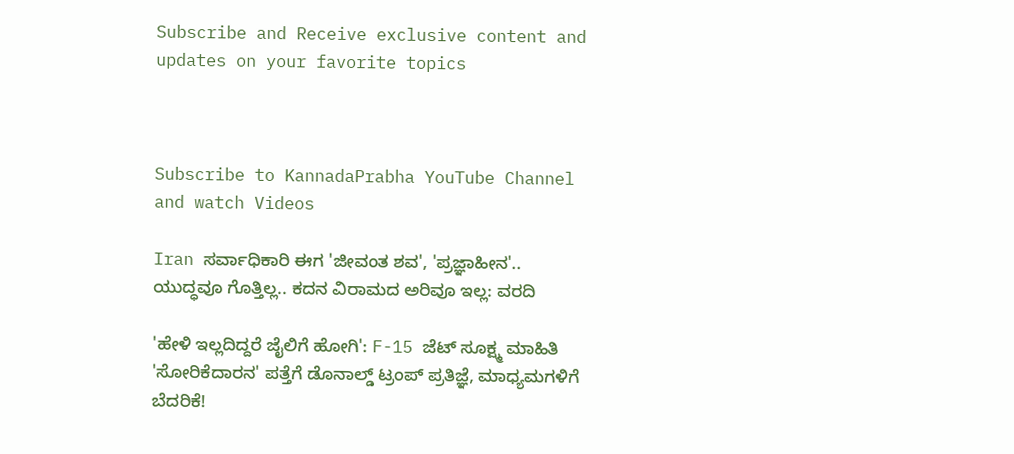Subscribe and Receive exclusive content and updates on your favorite topics



Subscribe to KannadaPrabha YouTube Channel and watch Videos

Iran ಸರ್ವಾಧಿಕಾರಿ ಈಗ 'ಜೀವಂತ ಶವ', 'ಪ್ರಜ್ಞಾಹೀನ'.. ಯುದ್ಧವೂ ಗೊತ್ತಿಲ್ಲ.. ಕದನ ವಿರಾಮದ ಅರಿವೂ ಇಲ್ಲ: ವರದಿ

'ಹೇಳಿ ಇಲ್ಲದಿದ್ದರೆ ಜೈಲಿಗೆ ಹೋಗಿ': F-15 ಜೆಟ್‌ ಸೂಕ್ಷ್ಮ ಮಾಹಿತಿ 'ಸೋರಿಕೆದಾರನ' ಪತ್ತೆಗೆ ಡೊನಾಲ್ಡ್ ಟ್ರಂಪ್ ಪ್ರತಿಜ್ಞೆ, ಮಾಧ್ಯಮಗಳಿಗೆ ಬೆದರಿಕೆ!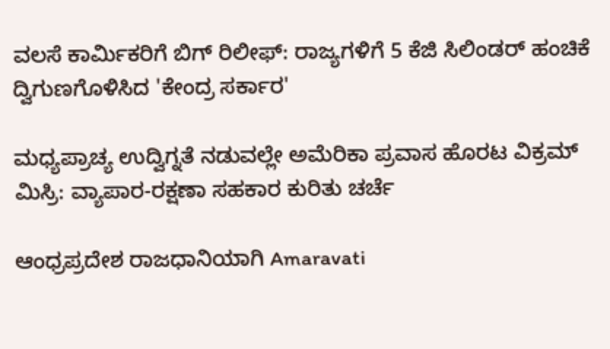ವಲಸೆ ಕಾರ್ಮಿಕರಿಗೆ ಬಿಗ್ ರಿಲೀಫ್: ರಾಜ್ಯಗಳಿಗೆ 5 ಕೆಜಿ ಸಿಲಿಂಡರ್ ಹಂಚಿಕೆ ದ್ವಿಗುಣಗೊಳಿಸಿದ 'ಕೇಂದ್ರ ಸರ್ಕಾರ'

ಮಧ್ಯಪ್ರಾಚ್ಯ ಉದ್ವಿಗ್ನತೆ ನಡುವಲ್ಲೇ ಅಮೆರಿಕಾ ಪ್ರವಾಸ ಹೊರಟ ವಿಕ್ರಮ್ ಮಿಸ್ರಿ: ವ್ಯಾಪಾರ-ರಕ್ಷಣಾ ಸಹಕಾರ ಕುರಿತು ಚರ್ಚೆ

ಆಂಧ್ರಪ್ರದೇಶ ರಾಜಧಾನಿಯಾಗಿ Amaravati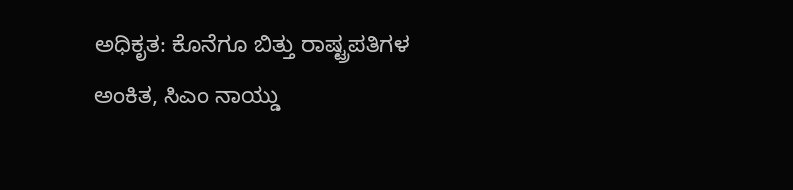ಅಧಿಕೃತ: ಕೊನೆಗೂ ಬಿತ್ತು ರಾಷ್ಟ್ರಪತಿಗಳ ಅಂಕಿತ, ಸಿಎಂ ನಾಯ್ಡು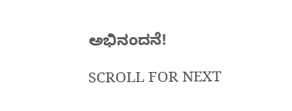ಅಭಿನಂದನೆ!

SCROLL FOR NEXT